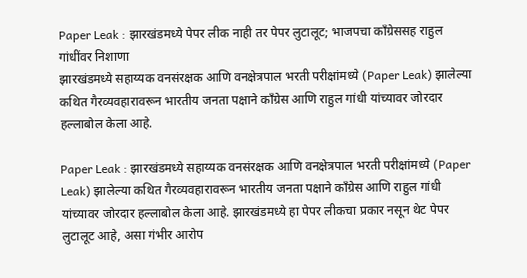Paper Leak : झारखंडमध्ये पेपर लीक नाही तर पेपर लुटालूट; भाजपचा काँग्रेससह राहुल गांधींवर निशाणा
झारखंडमध्ये सहाय्यक वनसंरक्षक आणि वनक्षेत्रपाल भरती परीक्षांमध्ये (Paper Leak) झालेल्या कथित गैरव्यवहारावरून भारतीय जनता पक्षाने काँग्रेस आणि राहुल गांधी यांच्यावर जोरदार हल्लाबोल केला आहे.

Paper Leak : झारखंडमध्ये सहाय्यक वनसंरक्षक आणि वनक्षेत्रपाल भरती परीक्षांमध्ये (Paper Leak) झालेल्या कथित गैरव्यवहारावरून भारतीय जनता पक्षाने काँग्रेस आणि राहुल गांधी यांच्यावर जोरदार हल्लाबोल केला आहे. झारखंडमध्ये हा पेपर लीकचा प्रकार नसून थेट पेपर लुटालूट आहे, असा गंभीर आरोप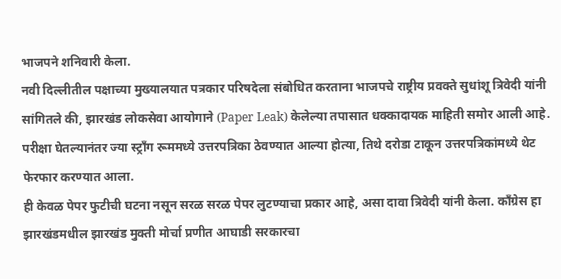भाजपने शनिवारी केला.
नवी दिल्लीतील पक्षाच्या मुख्यालयात पत्रकार परिषदेला संबोधित करताना भाजपचे राष्ट्रीय प्रवक्ते सुधांशू त्रिवेदी यांनी सांगितले की, झारखंड लोकसेवा आयोगाने (Paper Leak) केलेल्या तपासात धक्कादायक माहिती समोर आली आहे. परीक्षा घेतल्यानंतर ज्या स्ट्रॉंग रूममध्ये उत्तरपत्रिका ठेवण्यात आल्या होत्या, तिथे दरोडा टाकून उत्तरपत्रिकांमध्ये थेट फेरफार करण्यात आला.
ही केवळ पेपर फुटीची घटना नसून सरळ सरळ पेपर लुटण्याचा प्रकार आहे, असा दावा त्रिवेदी यांनी केला. काँग्रेस हा झारखंडमधील झारखंड मुक्ती मोर्चा प्रणीत आघाडी सरकारचा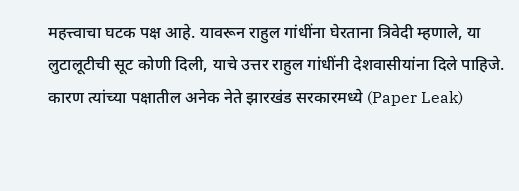महत्त्वाचा घटक पक्ष आहे. यावरून राहुल गांधींना घेरताना त्रिवेदी म्हणाले, या लुटालूटीची सूट कोणी दिली, याचे उत्तर राहुल गांधींनी देशवासीयांना दिले पाहिजे.
कारण त्यांच्या पक्षातील अनेक नेते झारखंड सरकारमध्ये (Paper Leak)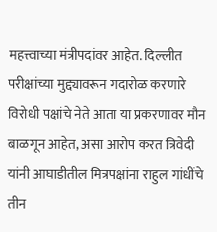महत्त्वाच्या मंत्रीपदांवर आहेत. दिल्लीत परीक्षांच्या मुद्द्यावरून गदारोळ करणारे विरोधी पक्षांचे नेते आता या प्रकरणावर मौन बाळगून आहेत, असा आरोप करत त्रिवेदी यांनी आघाडीतील मित्रपक्षांना राहुल गांधींचे तीन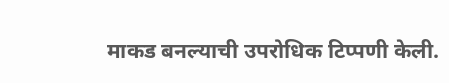माकड बनल्याची उपरोधिक टिप्पणी केली.